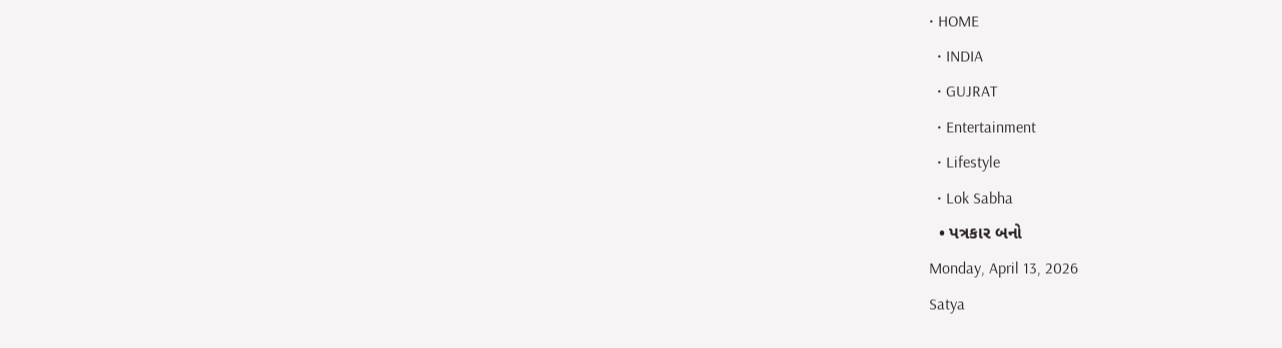• HOME
  • INDIA
  • GUJRAT
  • Entertainment
  • Lifestyle
  • Lok Sabha
  • પત્રકાર બનો
Monday, April 13, 2026
Satya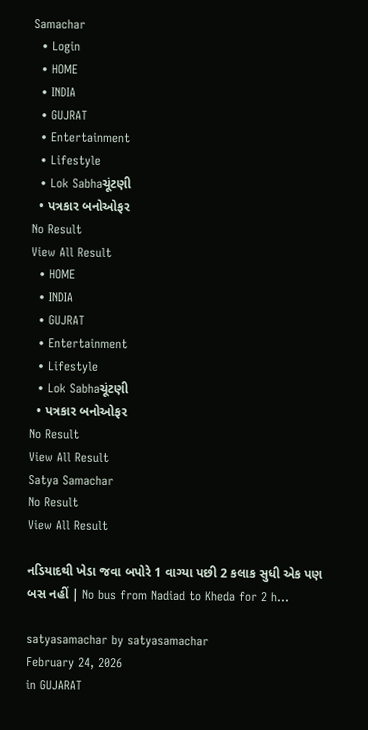Samachar
  • Login
  • HOME
  • INDIA
  • GUJRAT
  • Entertainment
  • Lifestyle
  • Lok Sabhaચૂંટણી
  • પત્રકાર બનોઓફર
No Result
View All Result
  • HOME
  • INDIA
  • GUJRAT
  • Entertainment
  • Lifestyle
  • Lok Sabhaચૂંટણી
  • પત્રકાર બનોઓફર
No Result
View All Result
Satya Samachar
No Result
View All Result

નડિયાદથી ખેડા જવા બપોરે 1 વાગ્યા પછી 2 કલાક સુધી એક પણ બસ નહીં | No bus from Nadiad to Kheda for 2 h…

satyasamachar by satyasamachar
February 24, 2026
in GUJARAT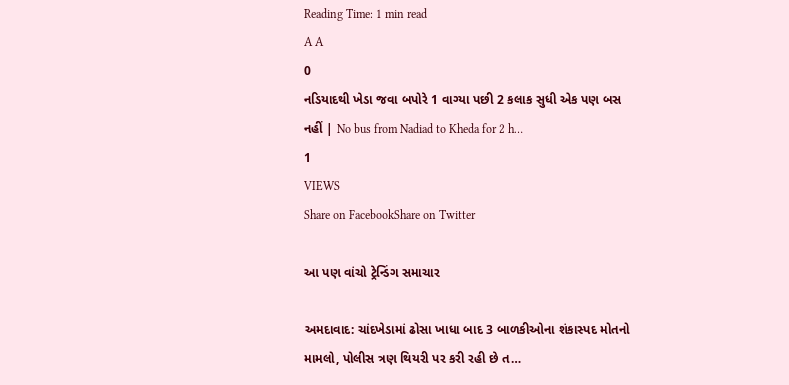Reading Time: 1 min read
A A
0
નડિયાદથી ખેડા જવા બપોરે 1 વાગ્યા પછી 2 કલાક સુધી એક પણ બસ નહીં | No bus from Nadiad to Kheda for 2 h…
1
VIEWS
Share on FacebookShare on Twitter

આ પણ વાંચો ટ્રેન્ડિંગ સમાચાર

અમદાવાદ: ચાંદખેડામાં ઢોસા ખાધા બાદ 3 બાળકીઓના શંકાસ્પદ મોતનો મામલો, પોલીસ ત્રણ થિયરી પર કરી રહી છે ત…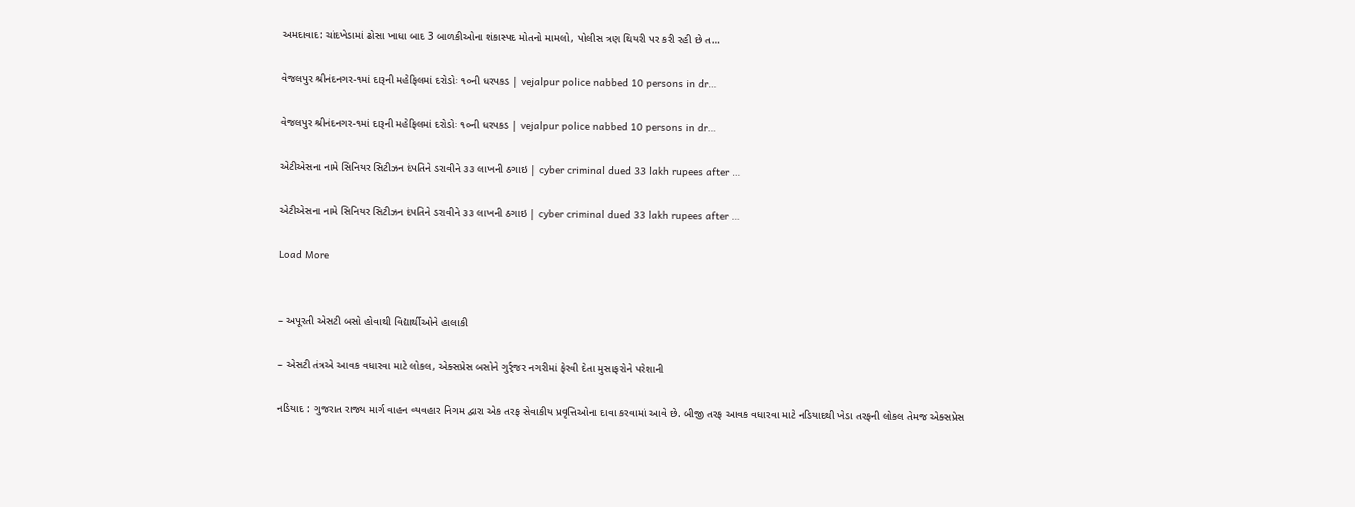અમદાવાદ: ચાંદખેડામાં ઢોસા ખાધા બાદ 3 બાળકીઓના શંકાસ્પદ મોતનો મામલો, પોલીસ ત્રણ થિયરી પર કરી રહી છે ત…

વેજલપુર શ્રીનંદનગર-૧માં દારૂની મહેફિલમાં દરોડોઃ ૧૦ની ધરપકડ | vejalpur police nabbed 10 persons in dr…

વેજલપુર શ્રીનંદનગર-૧માં દારૂની મહેફિલમાં દરોડોઃ ૧૦ની ધરપકડ | vejalpur police nabbed 10 persons in dr…

એટીએસના નામે સિનિયર સિટીઝન દંપતિને ડરાવીને ૩૩ લાખની ઠગાઇ | cyber criminal dued 33 lakh rupees after …

એટીએસના નામે સિનિયર સિટીઝન દંપતિને ડરાવીને ૩૩ લાખની ઠગાઇ | cyber criminal dued 33 lakh rupees after …

Load More


– અપૂરતી એસટી બસો હોવાથી વિદ્યાર્થીઓને હાલાકી

– એસટી તંત્રએ આવક વધારવા માટે લોકલ, એક્સપ્રેસ બસોને ગુર્ર્જર નગરીમાં ફેરવી દેતા મુસાફરોને પરેશાની

નડિયાદ : ગુજરાત રાજ્ય માર્ગ વાહન વ્યવહાર નિગમ દ્વારા એક તરફ સેવાકીય પ્રવૃત્તિઓના દાવા કરવામાં આવે છે. બીજી તરફ આવક વધારવા માટે નડિયાદથી ખેડા તરફની લોકલ તેમજ એક્સપ્રેસ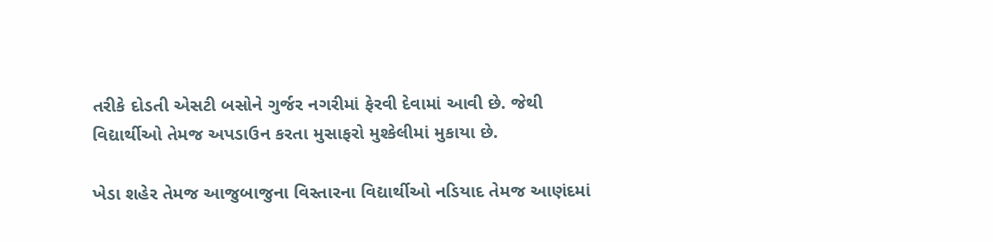તરીકે દોડતી એસટી બસોને ગુર્જર નગરીમાં ફેરવી દેવામાં આવી છે. જેથી વિદ્યાર્થીઓ તેમજ અપડાઉન કરતા મુસાફરો મુશ્કેલીમાં મુકાયા છે.

ખેડા શહેર તેમજ આજુબાજુના વિસ્તારના વિદ્યાર્થીઓ નડિયાદ તેમજ આણંદમાં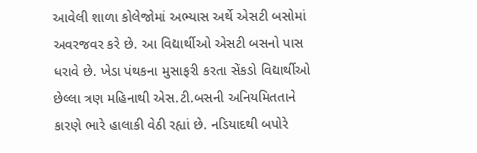આવેલી શાળા કોલેજોમાં અભ્યાસ અર્થે એસટી બસોમાં અવરજવર કરે છે. આ વિદ્યાર્થીઓ એસટી બસનો પાસ ધરાવે છે. ખેડા પંથકના મુસાફરી કરતા સેંકડો વિદ્યાર્થીઓ છેલ્લા ત્રણ મહિનાથી એસ.ટી.બસની અનિયમિતતાને કારણે ભારે હાલાકી વેઠી રહ્યાં છે. નડિયાદથી બપોરે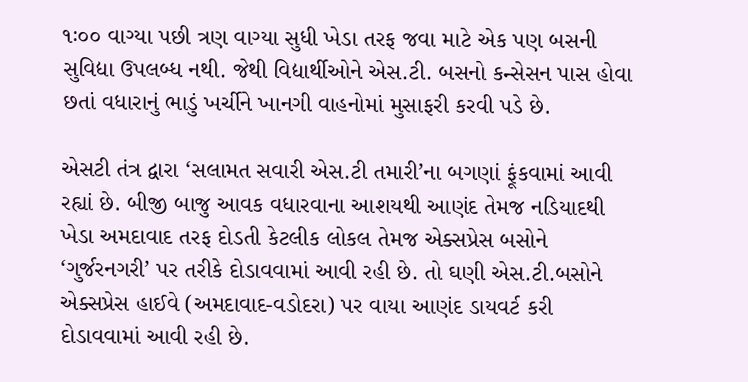૧ઃ૦૦ વાગ્યા પછી ત્રણ વાગ્યા સુધી ખેડા તરફ જવા માટે એક પણ બસની સુવિદ્યા ઉપલબ્ધ નથી. જેથી વિદ્યાર્થીઓને એસ.ટી. બસનો કન્સેસન પાસ હોવા છતાં વધારાનું ભાડું ખર્ચીને ખાનગી વાહનોમાં મુસાફરી કરવી પડે છે.

એસટી તંત્ર દ્વારા ‘સલામત સવારી એસ.ટી તમારી’ના બગણાં ફૂંકવામાં આવી રહ્યાં છે. બીજી બાજુ આવક વધારવાના આશયથી આણંદ તેમજ નડિયાદથી ખેડા અમદાવાદ તરફ દોડતી કેટલીક લોકલ તેમજ એક્સપ્રેસ બસોને ‘ગુર્જરનગરી’ પર તરીકે દોડાવવામાં આવી રહી છે. તો ઘણી એસ.ટી.બસોને એક્સપ્રેસ હાઈવે (અમદાવાદ-વડોદરા) પર વાયા આણંદ ડાયવર્ટ કરી દોડાવવામાં આવી રહી છે.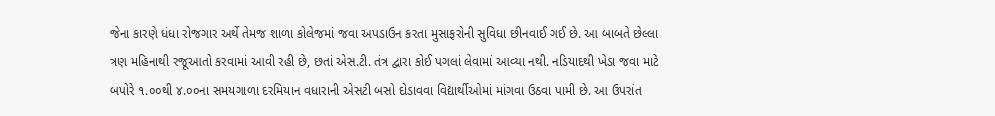જેના કારણે ધંધા રોજગાર અર્થે તેમજ શાળા કોલેજમાં જવા અપડાઉન કરતા મુસાફરોની સુવિધા છીનવાઈ ગઈ છે. આ બાબતે છેલ્લા ત્રણ મહિનાથી રજૂઆતો કરવામાં આવી રહી છે, છતાં એસ.ટી. તંત્ર દ્વારા કોઈ પગલાં લેવામાં આવ્યા નથી. નડિયાદથી ખેડા જવા માટે બપોરે ૧.૦૦થી ૪.૦૦ના સમયગાળા દરમિયાન વધારાની એસટી બસો દોડાવવા વિદ્યાર્થીઓમાં માંગવા ઉઠવા પામી છે. આ ઉપરાંત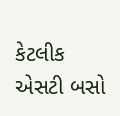કેટલીક એસટી બસો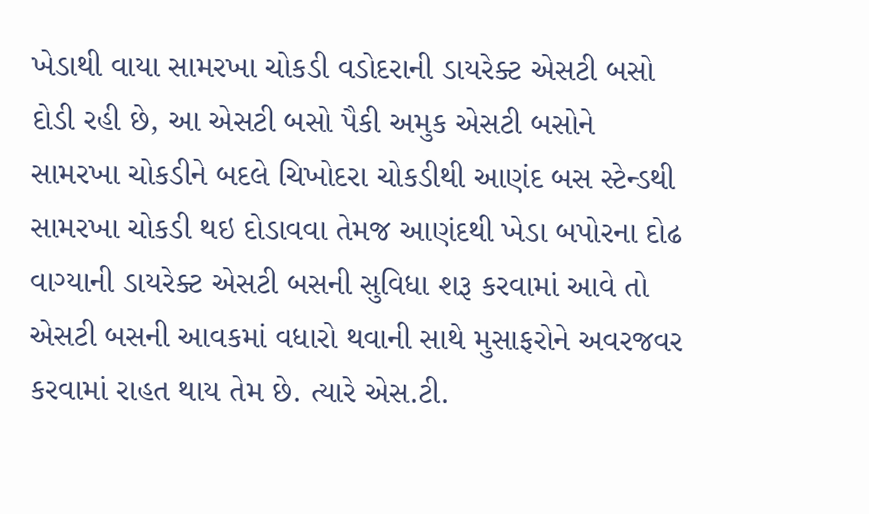ખેડાથી વાયા સામરખા ચોકડી વડોદરાની ડાયરેક્ટ એસટી બસો દોડી રહી છે, આ એસટી બસો પૈકી અમુક એસટી બસોને સામરખા ચોકડીને બદલે ચિખોદરા ચોકડીથી આણંદ બસ સ્ટેન્ડથી સામરખા ચોકડી થઇ દોડાવવા તેમજ આણંદથી ખેડા બપોરના દોઢ વાગ્યાની ડાયરેક્ટ એસટી બસની સુવિધા શરૂ કરવામાં આવે તો એસટી બસની આવકમાં વધારો થવાની સાથે મુસાફરોને અવરજવર કરવામાં રાહત થાય તેમ છે. ત્યારે એસ.ટી.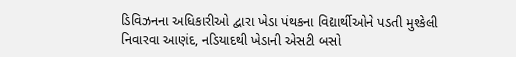ડિવિઝનના અધિકારીઓ દ્વારા ખેડા પંથકના વિદ્યાર્થીઓને પડતી મુશ્કેલી નિવારવા આણંદ, નડિયાદથી ખેડાની એસટી બસો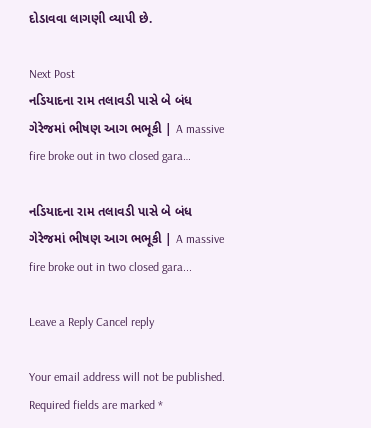દોડાવવા લાગણી વ્યાપી છે.

Next Post
નડિયાદના રામ તલાવડી પાસે બે બંધ ગેરેજમાં ભીષણ આગ ભભૂકી | A massive fire broke out in two closed gara…

નડિયાદના રામ તલાવડી પાસે બે બંધ ગેરેજમાં ભીષણ આગ ભભૂકી | A massive fire broke out in two closed gara...

Leave a Reply Cancel reply

Your email address will not be published. Required fields are marked *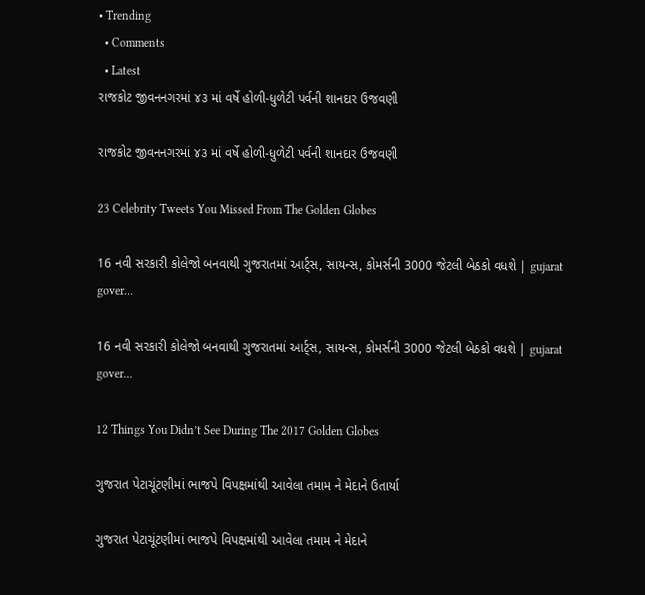• Trending
  • Comments
  • Latest
રાજકોટ જીવનનગરમાં ૪૩ માં વર્ષે હોળી-ધુળેટી પર્વની શાનદાર ઉજવણી

રાજકોટ જીવનનગરમાં ૪૩ માં વર્ષે હોળી-ધુળેટી પર્વની શાનદાર ઉજવણી

23 Celebrity Tweets You Missed From The Golden Globes

16 નવી સરકારી કોલેજો બનવાથી ગુજરાતમાં આર્ટ્સ, સાયન્સ, કોમર્સની 3000 જેટલી બેઠકો વધશે | gujarat gover…

16 નવી સરકારી કોલેજો બનવાથી ગુજરાતમાં આર્ટ્સ, સાયન્સ, કોમર્સની 3000 જેટલી બેઠકો વધશે | gujarat gover…

12 Things You Didn’t See During The 2017 Golden Globes

ગુજરાત પેટાચૂંટણીમાં ભાજપે વિપક્ષમાંથી આવેલા તમામ ને મેદાને ઉતાર્યા

ગુજરાત પેટાચૂંટણીમાં ભાજપે વિપક્ષમાંથી આવેલા તમામ ને મેદાને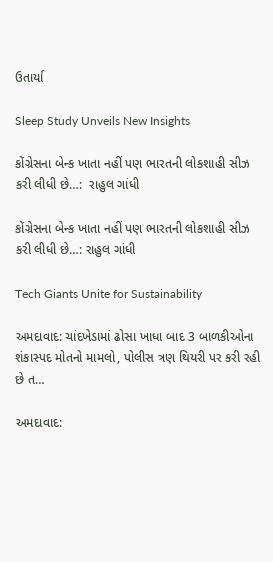ઉતાર્યા

Sleep Study Unveils New Insights

કોંગ્રેસના બેન્ક ખાતા નહીં પણ ભારતની લોકશાહી સીઝ કરી લીધી છે…:  રાહુલ ગાંધી

કોંગ્રેસના બેન્ક ખાતા નહીં પણ ભારતની લોકશાહી સીઝ કરી લીધી છે…: રાહુલ ગાંધી

Tech Giants Unite for Sustainability

અમદાવાદ: ચાંદખેડામાં ઢોસા ખાધા બાદ 3 બાળકીઓના શંકાસ્પદ મોતનો મામલો, પોલીસ ત્રણ થિયરી પર કરી રહી છે ત…

અમદાવાદ: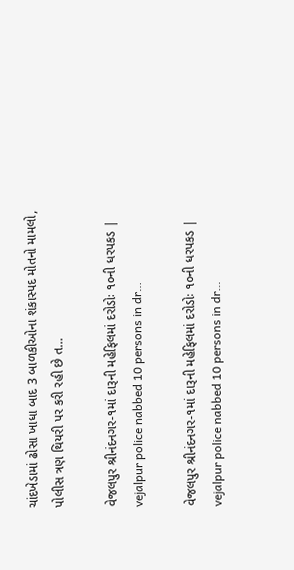ચાંદખેડામાં ઢોસા ખાધા બાદ 3 બાળકીઓના શંકાસ્પદ મોતનો મામલો, પોલીસ ત્રણ થિયરી પર કરી રહી છે ત…

વેજલપુર શ્રીનંદનગર-૧માં દારૂની મહેફિલમાં દરોડોઃ ૧૦ની ધરપકડ | vejalpur police nabbed 10 persons in dr…

વેજલપુર શ્રીનંદનગર-૧માં દારૂની મહેફિલમાં દરોડોઃ ૧૦ની ધરપકડ | vejalpur police nabbed 10 persons in dr…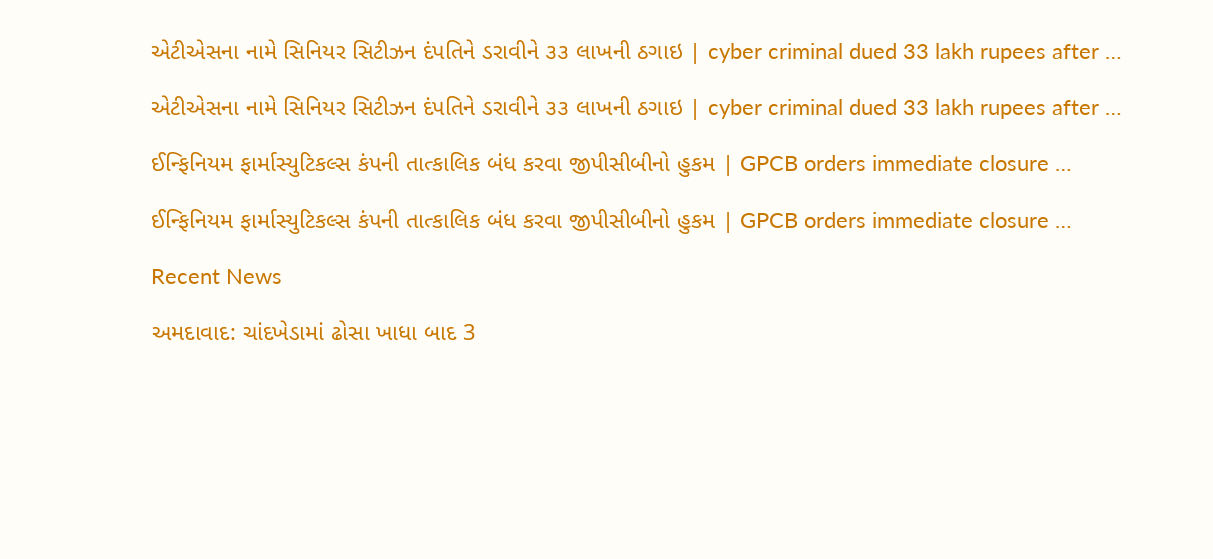એટીએસના નામે સિનિયર સિટીઝન દંપતિને ડરાવીને ૩૩ લાખની ઠગાઇ | cyber criminal dued 33 lakh rupees after …

એટીએસના નામે સિનિયર સિટીઝન દંપતિને ડરાવીને ૩૩ લાખની ઠગાઇ | cyber criminal dued 33 lakh rupees after …

ઈન્ફિનિયમ ફાર્માસ્યુટિકલ્સ કંપની તાત્કાલિક બંધ કરવા જીપીસીબીનો હુકમ | GPCB orders immediate closure …

ઈન્ફિનિયમ ફાર્માસ્યુટિકલ્સ કંપની તાત્કાલિક બંધ કરવા જીપીસીબીનો હુકમ | GPCB orders immediate closure …

Recent News

અમદાવાદ: ચાંદખેડામાં ઢોસા ખાધા બાદ 3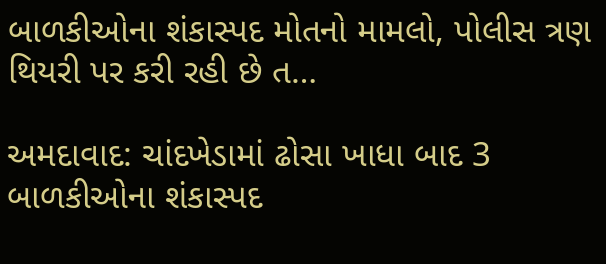બાળકીઓના શંકાસ્પદ મોતનો મામલો, પોલીસ ત્રણ થિયરી પર કરી રહી છે ત…

અમદાવાદ: ચાંદખેડામાં ઢોસા ખાધા બાદ 3 બાળકીઓના શંકાસ્પદ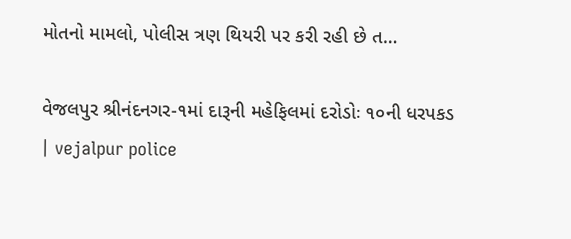મોતનો મામલો, પોલીસ ત્રણ થિયરી પર કરી રહી છે ત…

વેજલપુર શ્રીનંદનગર-૧માં દારૂની મહેફિલમાં દરોડોઃ ૧૦ની ધરપકડ | vejalpur police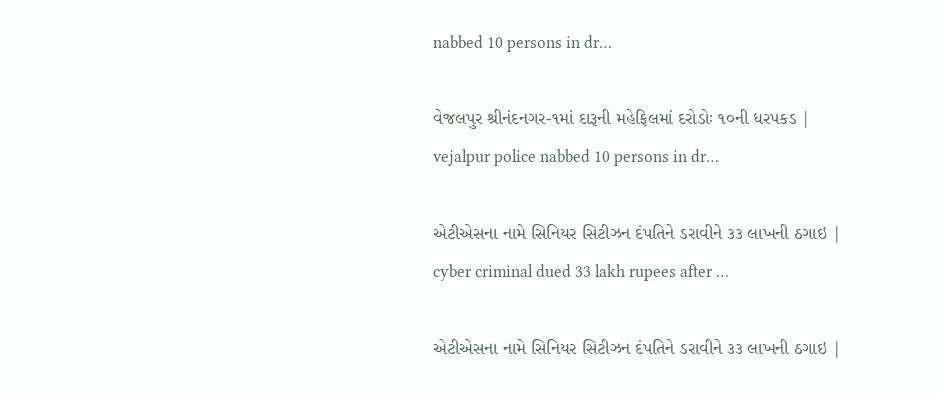nabbed 10 persons in dr…

વેજલપુર શ્રીનંદનગર-૧માં દારૂની મહેફિલમાં દરોડોઃ ૧૦ની ધરપકડ | vejalpur police nabbed 10 persons in dr…

એટીએસના નામે સિનિયર સિટીઝન દંપતિને ડરાવીને ૩૩ લાખની ઠગાઇ | cyber criminal dued 33 lakh rupees after …

એટીએસના નામે સિનિયર સિટીઝન દંપતિને ડરાવીને ૩૩ લાખની ઠગાઇ |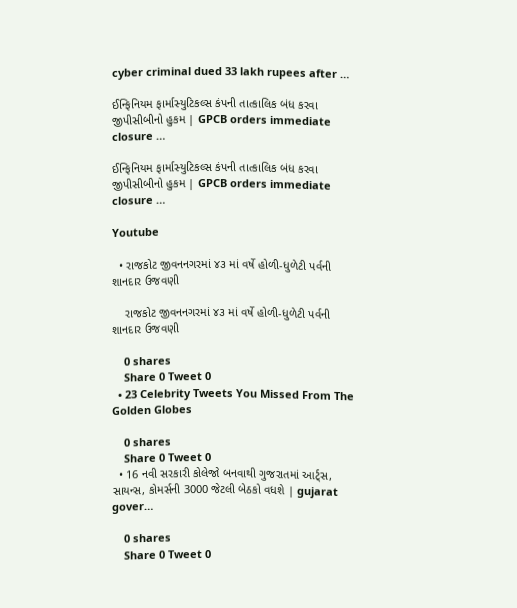cyber criminal dued 33 lakh rupees after …

ઈન્ફિનિયમ ફાર્માસ્યુટિકલ્સ કંપની તાત્કાલિક બંધ કરવા જીપીસીબીનો હુકમ | GPCB orders immediate closure …

ઈન્ફિનિયમ ફાર્માસ્યુટિકલ્સ કંપની તાત્કાલિક બંધ કરવા જીપીસીબીનો હુકમ | GPCB orders immediate closure …

Youtube

  • રાજકોટ જીવનનગરમાં ૪૩ માં વર્ષે હોળી-ધુળેટી પર્વની શાનદાર ઉજવણી

    રાજકોટ જીવનનગરમાં ૪૩ માં વર્ષે હોળી-ધુળેટી પર્વની શાનદાર ઉજવણી

    0 shares
    Share 0 Tweet 0
  • 23 Celebrity Tweets You Missed From The Golden Globes

    0 shares
    Share 0 Tweet 0
  • 16 નવી સરકારી કોલેજો બનવાથી ગુજરાતમાં આર્ટ્સ, સાયન્સ, કોમર્સની 3000 જેટલી બેઠકો વધશે | gujarat gover…

    0 shares
    Share 0 Tweet 0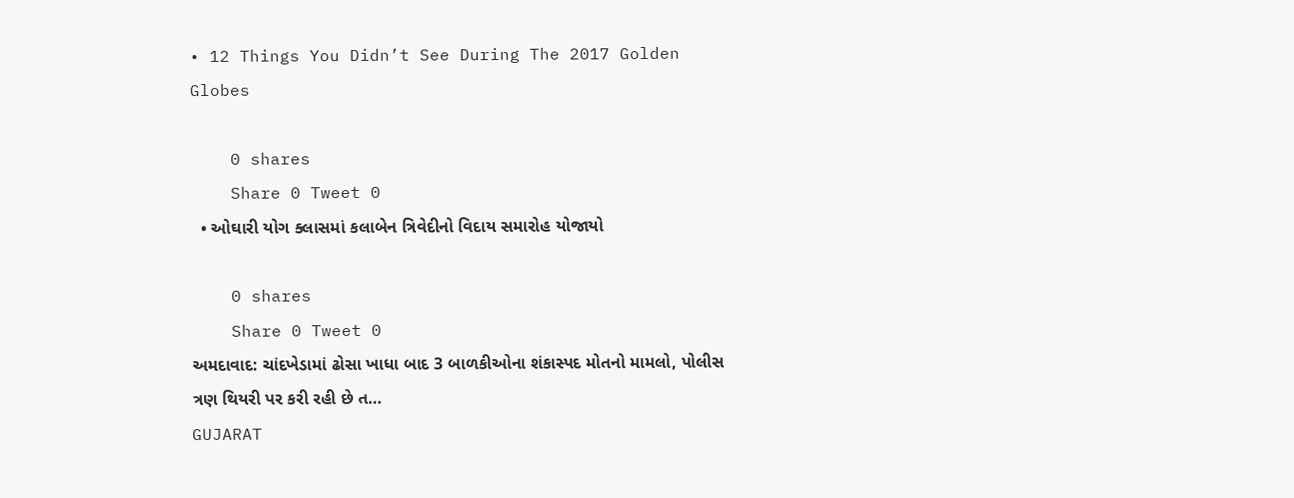• 12 Things You Didn’t See During The 2017 Golden Globes

    0 shares
    Share 0 Tweet 0
  • ઓઘારી યોગ ક્લાસમાં કલાબેન ત્રિવેદીનો વિદાય સમારોહ યોજાયો

    0 shares
    Share 0 Tweet 0
અમદાવાદ: ચાંદખેડામાં ઢોસા ખાધા બાદ 3 બાળકીઓના શંકાસ્પદ મોતનો મામલો, પોલીસ ત્રણ થિયરી પર કરી રહી છે ત…
GUJARAT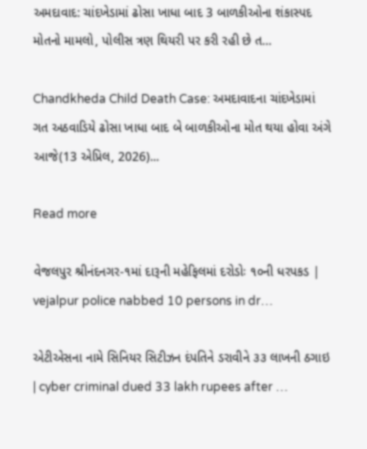અમદાવાદ: ચાંદખેડામાં ઢોસા ખાધા બાદ 3 બાળકીઓના શંકાસ્પદ મોતનો મામલો, પોલીસ ત્રણ થિયરી પર કરી રહી છે ત…

Chandkheda Child Death Case: અમદાવાદના ચાંદખેડામાં ગત અઠવાડિયે ઢોસા ખાધા બાદ બે બાળકીઓના મોત થયા હોવા અંગે આજે(13 એપ્રિલ, 2026)...

Read more

વેજલપુર શ્રીનંદનગર-૧માં દારૂની મહેફિલમાં દરોડોઃ ૧૦ની ધરપકડ | vejalpur police nabbed 10 persons in dr…

એટીએસના નામે સિનિયર સિટીઝન દંપતિને ડરાવીને ૩૩ લાખની ઠગાઇ | cyber criminal dued 33 lakh rupees after …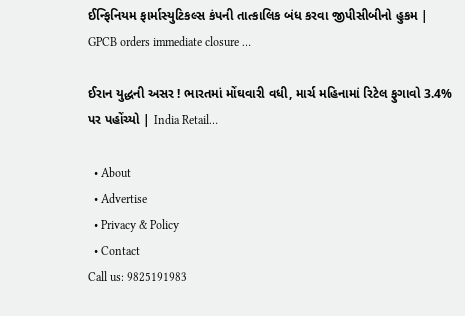ઈન્ફિનિયમ ફાર્માસ્યુટિકલ્સ કંપની તાત્કાલિક બંધ કરવા જીપીસીબીનો હુકમ | GPCB orders immediate closure …

ઈરાન યુદ્ધની અસર ! ભારતમાં મોંઘવારી વધી, માર્ચ મહિનામાં રિટેલ ફુગાવો 3.4% પર પહોંચ્યો | India Retail…

  • About
  • Advertise
  • Privacy & Policy
  • Contact
Call us: 9825191983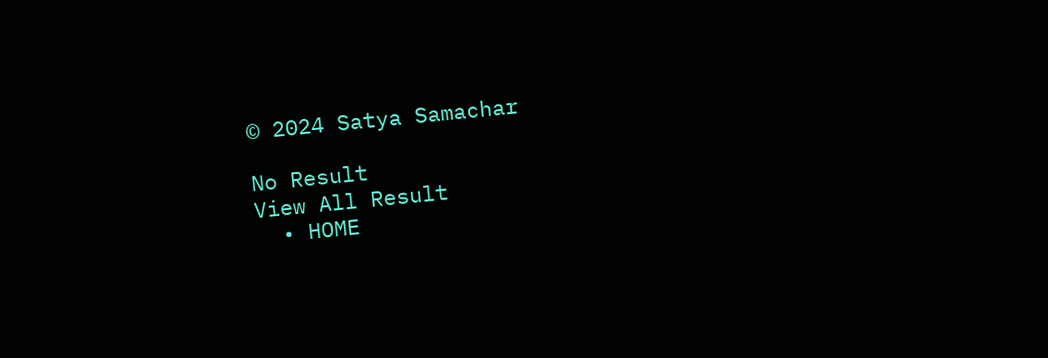© 2024 Satya Samachar

No Result
View All Result
  • HOME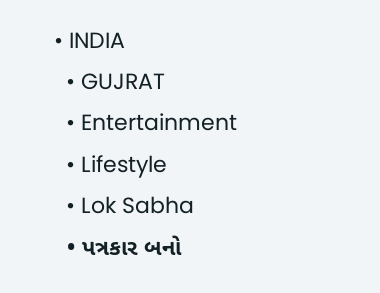• INDIA
  • GUJRAT
  • Entertainment
  • Lifestyle
  • Lok Sabha
  • પત્રકાર બનો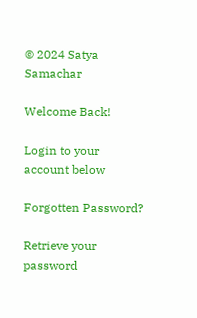© 2024 Satya Samachar

Welcome Back!

Login to your account below

Forgotten Password?

Retrieve your password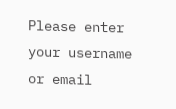Please enter your username or email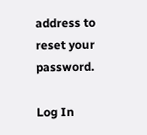address to reset your password.

Log In